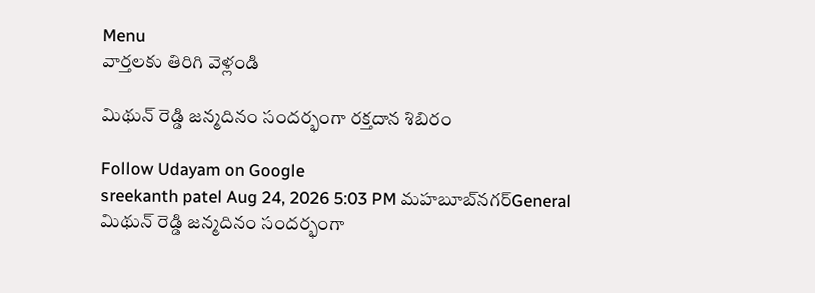Menu
వార్తలకు తిరిగి వెళ్లండి

మిథున్ రెడ్డి జన్మదినం సందర్భంగా రక్తదాన శిబిరం

Follow Udayam on Google
sreekanth patel Aug 24, 2026 5:03 PM మహబూబ్‌నగర్General
మిథున్ రెడ్డి జన్మదినం సందర్భంగా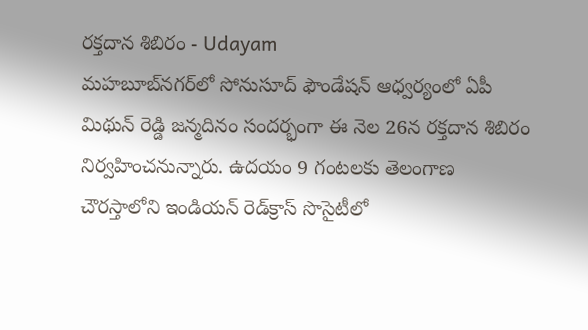రక్తదాన శిబిరం - Udayam
మహబూబ్‌నగర్‌లో సోనుసూద్ ఫౌండేషన్ ఆధ్వర్యంలో ఏపీ మిథున్ రెడ్డి జన్మదినం సందర్భంగా ఈ నెల 26న రక్తదాన శిబిరం నిర్వహించనున్నారు. ఉదయం 9 గంటలకు తెలంగాణ చౌరస్తాలోని ఇండియన్ రెడ్‌క్రాస్ సొసైటీలో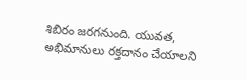శిబిరం జరగనుంది. యువత, అభిమానులు రక్తదానం చేయాలని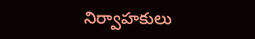నిర్వాహకులు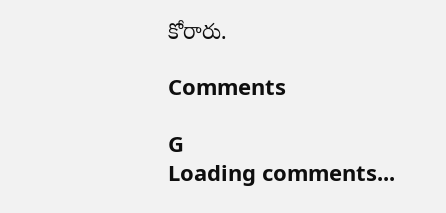కోరారు.

Comments

G
Loading comments...